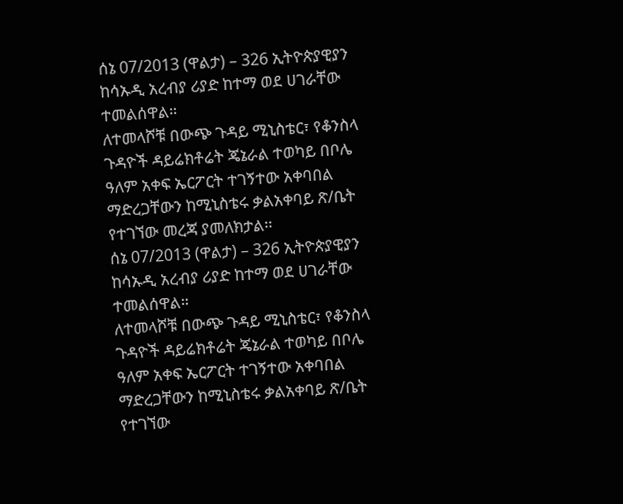ሰኔ 07/2013 (ዋልታ) – 326 ኢትዮጵያዊያን ከሳኡዲ አረብያ ሪያድ ከተማ ወደ ሀገራቸው ተመልሰዋል።
ለተመላሾቹ በውጭ ጉዳይ ሚኒስቴር፣ የቆንስላ ጉዳዮች ዳይሬክቶሬት ጄኔራል ተወካይ በቦሌ ዓለም አቀፍ ኤርፖርት ተገኝተው አቀባበል ማድረጋቸውን ከሚኒስቴሩ ቃልአቀባይ ጽ/ቤት የተገኘው መረጃ ያመለክታል፡፡
ሰኔ 07/2013 (ዋልታ) – 326 ኢትዮጵያዊያን ከሳኡዲ አረብያ ሪያድ ከተማ ወደ ሀገራቸው ተመልሰዋል።
ለተመላሾቹ በውጭ ጉዳይ ሚኒስቴር፣ የቆንስላ ጉዳዮች ዳይሬክቶሬት ጄኔራል ተወካይ በቦሌ ዓለም አቀፍ ኤርፖርት ተገኝተው አቀባበል ማድረጋቸውን ከሚኒስቴሩ ቃልአቀባይ ጽ/ቤት የተገኘው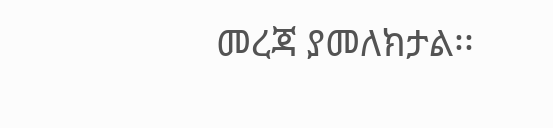መረጃ ያመለክታል፡፡